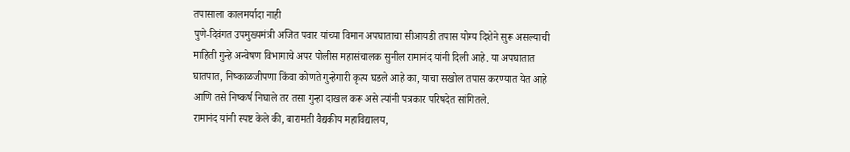तपासाला कालमर्यादा नाही
पुणे-दिवंगत उपमुख्यमंत्री अजित पवार यांच्या विमान अपघाताचा सीआयडी तपास योग्य दिशेने सुरू असल्याची माहिती गुन्हे अन्वेषण विभागाचे अपर पोलीस महासंचालक सुनील रामानंद यांनी दिली आहे. या अपघातात घातपात, निष्काळजीपणा किंवा कोणते गुन्हेगारी कृत्य घडले आहे का, याचा सखोल तपास करण्यात येत आहे आणि तसे निष्कर्ष निघाले तर तसा गुन्हा दाखल करू असे त्यांनी पत्रकार परिषदेत सांगितले.
रामानंद यांनी स्पष्ट केले की, बारामती वैद्यकीय महाविद्यालय,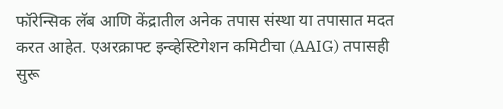फॉरेन्सिक लॅब आणि केंद्रातील अनेक तपास संस्था या तपासात मदत करत आहेत. एअरक्राफ्ट इन्व्हेस्टिगेशन कमिटीचा (AAIG) तपासही सुरू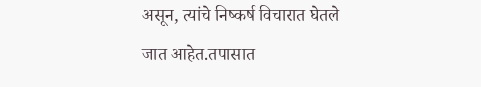असून, त्यांचे निष्कर्ष विचारात घेतले जात आहेत.तपासात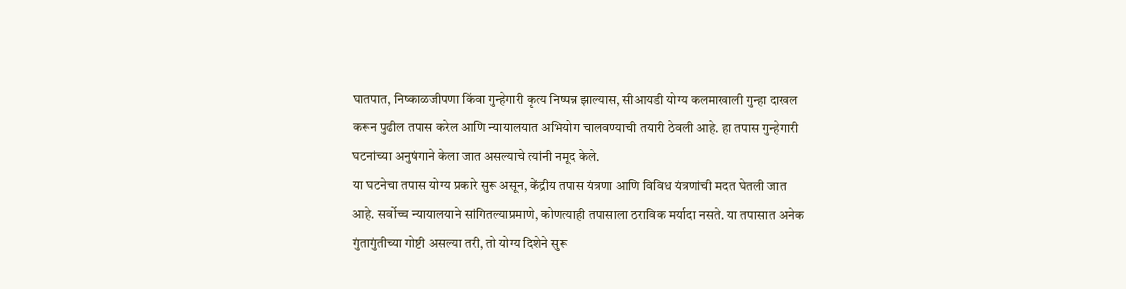घातपात, निष्काळजीपणा किंवा गुन्हेगारी कृत्य निष्पन्न झाल्यास, सीआयडी योग्य कलमाखाली गुन्हा दाखल करून पुढील तपास करेल आणि न्यायालयात अभियोग चालवण्याची तयारी ठेवली आहे. हा तपास गुन्हेगारी घटनांच्या अनुषंगाने केला जात असल्याचे त्यांनी नमूद केले.
या घटनेचा तपास योग्य प्रकारे सुरू असून, केंद्रीय तपास यंत्रणा आणि विविध यंत्रणांची मदत घेतली जात आहे. सर्वोच्च न्यायालयाने सांगितल्याप्रमाणे, कोणत्याही तपासाला ठराविक मर्यादा नसते. या तपासात अनेक गुंतागुंतीच्या गोष्टी असल्या तरी, तो योग्य दिशेने सुरू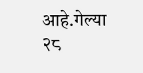आहे.गेल्या २८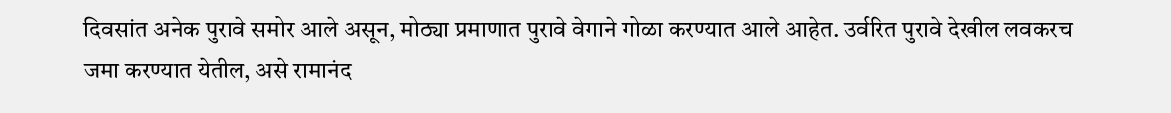दिवसांत अनेक पुरावे समोर आले असून, मोठ्या प्रमाणात पुरावे वेगाने गोळा करण्यात आले आहेत. उर्वरित पुरावे देखील लवकरच जमा करण्यात येतील, असे रामानंद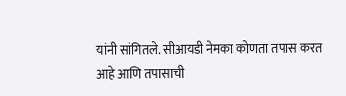यांनी सांगितले. सीआयडी नेमका कोणता तपास करत आहे आणि तपासाची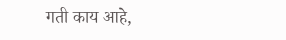गती काय आहे,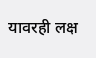यावरही लक्ष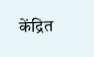केंद्रित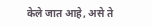केले जात आहे, असे ते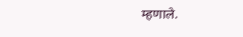म्हणाले.